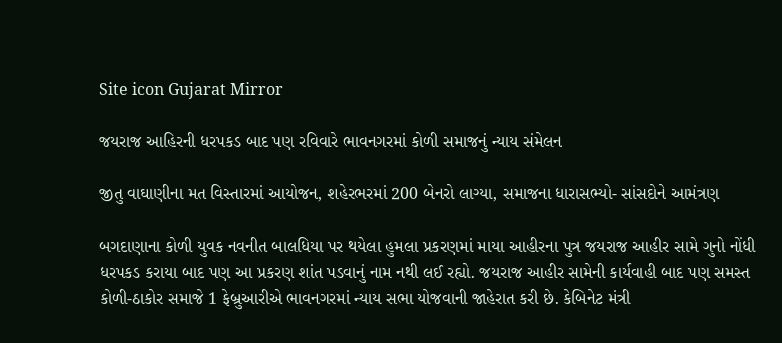Site icon Gujarat Mirror

જયરાજ આહિરની ધરપકડ બાદ પણ રવિવારે ભાવનગરમાં કોળી સમાજનું ન્યાય સંમેલન

જીતુ વાઘાણીના મત વિસ્તારમાં આયોજન, શહેરભરમાં 200 બેનરો લાગ્યા, સમાજના ધારાસભ્યો- સાંસદોને આમંત્રણ

બગદાણાના કોળી યુવક નવનીત બાલધિયા પર થયેલા હુમલા પ્રકરણમાં માયા આહીરના પુત્ર જયરાજ આહીર સામે ગુનો નોંધી ધરપકડ કરાયા બાદ પણ આ પ્રકરણ શાંત પડવાનું નામ નથી લઈ રહ્યો. જયરાજ આહીર સામેની કાર્યવાહી બાદ પણ સમસ્ત કોળી-ઠાકોર સમાજે 1 ફેબ્રુઆરીએ ભાવનગરમાં ન્યાય સભા યોજવાની જાહેરાત કરી છે. કેબિનેટ મંત્રી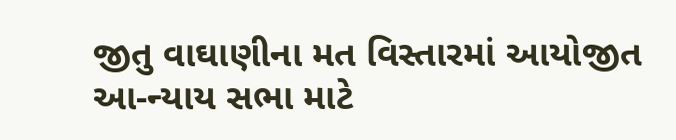જીતુ વાઘાણીના મત વિસ્તારમાં આયોજીત આ-ન્યાય સભા માટે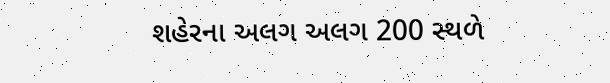શહેરના અલગ અલગ 200 સ્થળે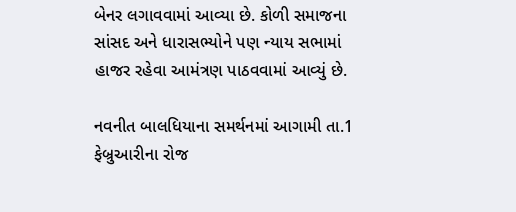બેનર લગાવવામાં આવ્યા છે. કોળી સમાજના સાંસદ અને ધારાસભ્યોને પણ ન્યાય સભામાં હાજર રહેવા આમંત્રણ પાઠવવામાં આવ્યું છે.

નવનીત બાલધિયાના સમર્થનમાં આગામી તા.1 ફેબ્રુઆરીના રોજ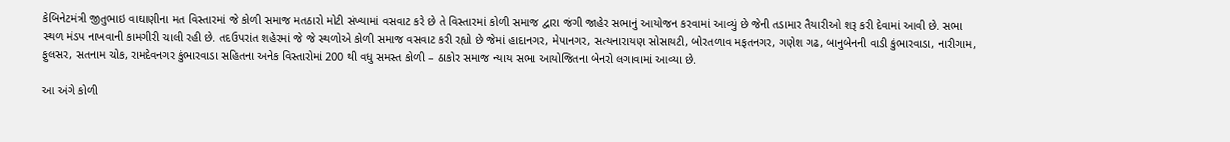કેબિનેટમંત્રી જીતુભાઇ વાઘાણીના મત વિસ્તારમાં જે કોળી સમાજ મતઠારો મોટી સંખ્યામાં વસવાટ કરે છે તે વિસ્તારમાં કોળી સમાજ દ્વારા જંગી જાહેર સભાનું આયોજન કરવામાં આવ્યું છે જેની તડામાર તૈયારીઓ શરૂ કરી દેવામાં આવી છે. સભા સ્થળ મંડપ નાખવાની કામગીરી ચાલી રહી છે. તદઉપરાંત શહેરમાં જે જે સ્થળોએ કોળી સમાજ વસવાટ કરી રહ્યો છે જેમાં હાદાનગર, મેપાનગર, સત્યનારાયણ સોસાયટી, બોરતળાવ મફતનગર, ગણેશ ગઢ, બાનુબેનની વાડી કુંભારવાડા, નારીગામ, ફુલસર, સતનામ ચોક, રામદેવનગર કુંભારવાડા સહિતના અનેક વિસ્તારોમાં 200 થી વધુ સમસ્ત કોળી – ઠાકોર સમાજ ન્યાય સભા આયોજિતના બેનરો લગાવામાં આવ્યા છે.

આ અંગે કોળી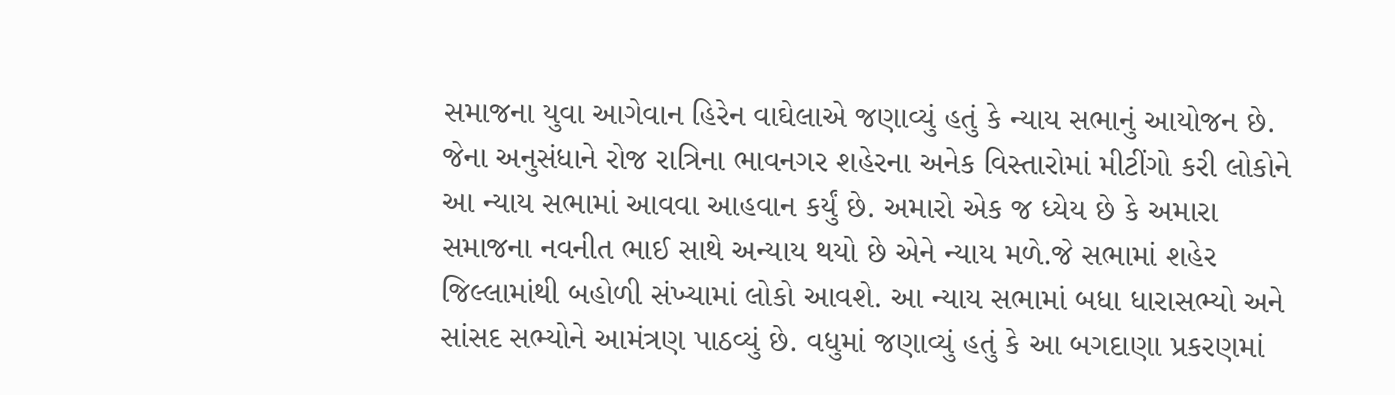સમાજના યુવા આગેવાન હિરેન વાઘેલાએ જણાવ્યું હતું કે ન્યાય સભાનું આયોજન છે. જેના અનુસંધાને રોજ રાત્રિના ભાવનગર શહેરના અનેક વિસ્તારોમાં મીટીંગો કરી લોકોને આ ન્યાય સભામાં આવવા આહવાન કર્યું છે. અમારો એક જ ધ્યેય છે કે અમારા સમાજના નવનીત ભાઈ સાથે અન્યાય થયો છે એને ન્યાય મળે.જે સભામાં શહેર જિલ્લામાંથી બહોળી સંખ્યામાં લોકો આવશે. આ ન્યાય સભામાં બધા ધારાસભ્યો અને સાંસદ સભ્યોને આમંત્રણ પાઠવ્યું છે. વધુમાં જણાવ્યું હતું કે આ બગદાણા પ્રકરણમાં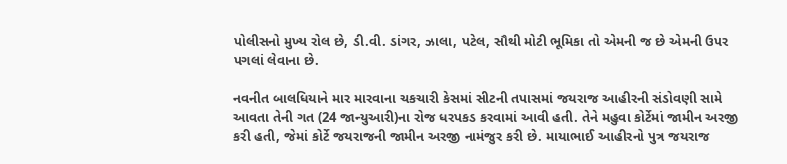પોલીસનો મુખ્ય રોલ છે, ડી.વી. ડાંગર, ઝાલા, પટેલ, સૌથી મોટી ભૂમિકા તો એમની જ છે એમની ઉપર પગલાં લેવાના છે.

નવનીત બાલધિયાને માર મારવાના ચકચારી કેસમાં સીટની તપાસમાં જયરાજ આહીરની સંડોવણી સામે આવતા તેની ગત (24 જાન્યુઆરી)ના રોજ ધરપકડ કરવામાં આવી હતી. તેને મહુવા કોર્ટેમાં જામીન અરજી કરી હતી, જેમાં કોર્ટે જયરાજની જામીન અરજી નામંજુર કરી છે. માયાભાઈ આહીરનો પુત્ર જયરાજ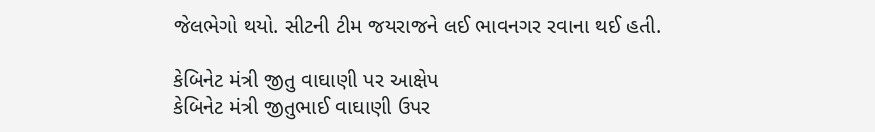જેલભેગો થયો. સીટની ટીમ જયરાજને લઈ ભાવનગર રવાના થઈ હતી.

કેબિનેટ મંત્રી જીતુ વાઘાણી પર આક્ષેપ
કેબિનેટ મંત્રી જીતુભાઈ વાઘાણી ઉપર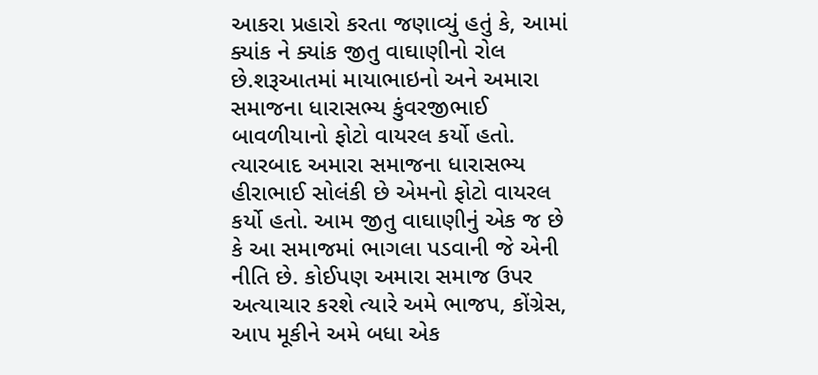આકરા પ્રહારો કરતા જણાવ્યું હતું કે, આમાં ક્યાંક ને ક્યાંક જીતુ વાઘાણીનો રોલ છે.શરૂઆતમાં માયાભાઇનો અને અમારા સમાજના ધારાસભ્ય કુંવરજીભાઈ બાવળીયાનો ફોટો વાયરલ કર્યો હતો. ત્યારબાદ અમારા સમાજના ધારાસભ્ય હીરાભાઈ સોલંકી છે એમનો ફોટો વાયરલ કર્યો હતો. આમ જીતુ વાઘાણીનું એક જ છે કે આ સમાજમાં ભાગલા પડવાની જે એની નીતિ છે. કોઈપણ અમારા સમાજ ઉપર અત્યાચાર કરશે ત્યારે અમે ભાજપ, કોંગ્રેસ, આપ મૂકીને અમે બધા એક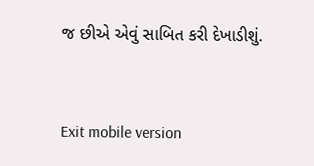જ છીએ એવું સાબિત કરી દેખાડીશું.



Exit mobile version